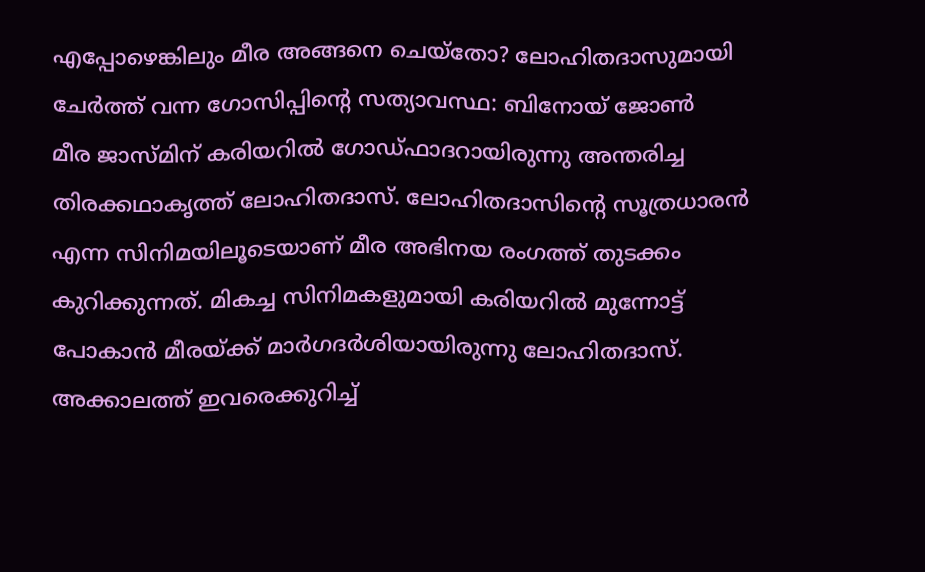എപ്പോഴെങ്കിലും മീര അങ്ങനെ ചെയ്തോ? ലോഹിതദാസുമായി ചേർത്ത് വന്ന ഗോസിപ്പിന്റെ സത്യാവസ്ഥ: ബിനോയ് ജോൺ
മീര ജാസ്മിന് കരിയറിൽ ഗോഡ്ഫാദറായിരുന്നു അന്തരിച്ച തിരക്കഥാകൃത്ത് ലോഹിതദാസ്. ലോഹിതദാസിന്റെ സൂത്രധാരൻ എന്ന സിനിമയിലൂടെയാണ് മീര അഭിനയ രംഗത്ത് തുടക്കം കുറിക്കുന്നത്. മികച്ച സിനിമകളുമായി കരിയറിൽ മുന്നോട്ട് പോകാൻ മീരയ്ക്ക് മാർഗദർശിയായിരുന്നു ലോഹിതദാസ്. അക്കാലത്ത് ഇവരെക്കുറിച്ച്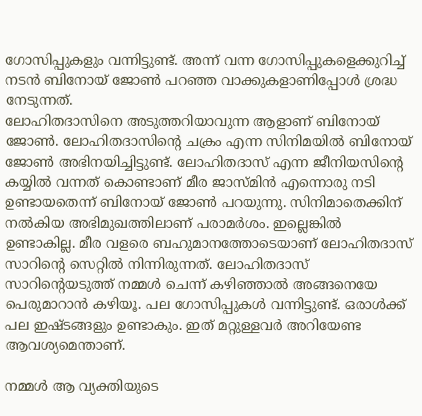ഗോസിപ്പുകളും വന്നിട്ടുണ്ട്. അന്ന് വന്ന ഗോസിപ്പുകളെക്കുറിച്ച് നടൻ ബിനോയ് ജോൺ പറഞ്ഞ വാക്കുകളാണിപ്പോൾ ശ്രദ്ധ നേടുന്നത്.
ലോഹിതദാസിനെ അടുത്തറിയാവുന്ന ആളാണ് ബിനോയ് ജോൺ. ലോഹിതദാസിന്റെ ചക്രം എന്ന സിനിമയിൽ ബിനോയ് ജോൺ അഭിനയിച്ചിട്ടുണ്ട്. ലോഹിതദാസ് എന്ന ജീനിയസിന്റെ കയ്യിൽ വന്നത് കൊണ്ടാണ് മീര ജാസ്മിൻ എന്നൊരു നടി ഉണ്ടായതെന്ന് ബിനോയ് ജോൺ പറയുന്നു. സിനിമാതെക്കിന് നൽകിയ അഭിമുഖത്തിലാണ് പരാമർശം. ഇല്ലെങ്കിൽ ഉണ്ടാകില്ല. മീര വളരെ ബഹുമാനത്തോടെയാണ് ലോഹിതദാസ് സാറിന്റെ സെറ്റിൽ നിന്നിരുന്നത്. ലോഹിതദാസ് സാറിന്റെയടുത്ത് നമ്മൾ ചെന്ന് കഴിഞ്ഞാൽ അങ്ങനെയേ പെരുമാറാൻ കഴിയൂ. പല ഗോസിപ്പുകൾ വന്നിട്ടുണ്ട്. ഒരാൾക്ക് പല ഇഷ്ടങ്ങളും ഉണ്ടാകും. ഇത് മറ്റുള്ളവർ അറിയേണ്ട ആവശ്യമെന്താണ്.

നമ്മൾ ആ വ്യക്തിയുടെ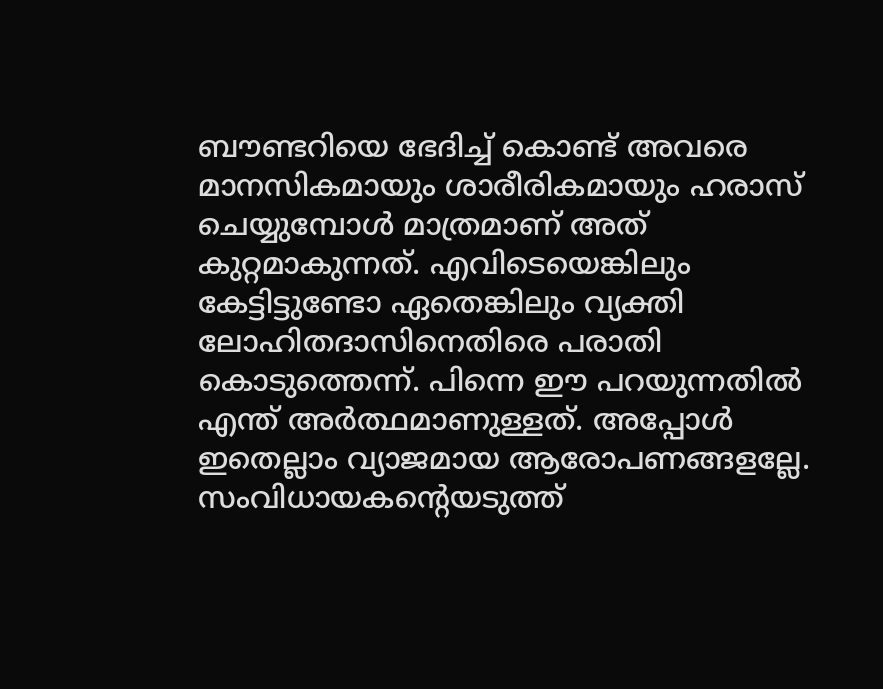ബൗണ്ടറിയെ ഭേദിച്ച് കൊണ്ട് അവരെ മാനസികമായും ശാരീരികമായും ഹരാസ് ചെയ്യുമ്പോൾ മാത്രമാണ് അത് കുറ്റമാകുന്നത്. എവിടെയെങ്കിലും കേട്ടിട്ടുണ്ടോ ഏതെങ്കിലും വ്യക്തി ലോഹിതദാസിനെതിരെ പരാതി കൊടുത്തെന്ന്. പിന്നെ ഈ പറയുന്നതിൽ എന്ത് അർത്ഥമാണുള്ളത്. അപ്പോൾ ഇതെല്ലാം വ്യാജമായ ആരോപണങ്ങളല്ലേ. സംവിധായകന്റെയടുത്ത്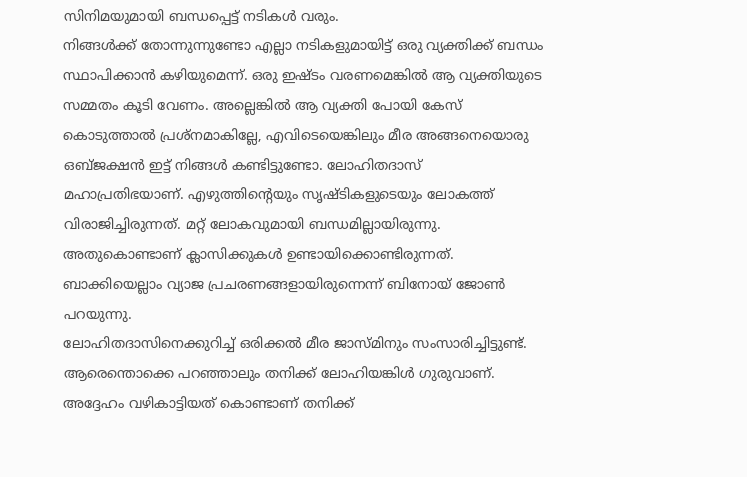സിനിമയുമായി ബന്ധപ്പെട്ട് നടികൾ വരും.
നിങ്ങൾക്ക് തോന്നുന്നുണ്ടോ എല്ലാ നടികളുമായിട്ട് ഒരു വ്യക്തിക്ക് ബന്ധം സ്ഥാപിക്കാൻ കഴിയുമെന്ന്. ഒരു ഇഷ്ടം വരണമെങ്കിൽ ആ വ്യക്തിയുടെ സമ്മതം കൂടി വേണം. അല്ലെങ്കിൽ ആ വ്യക്തി പോയി കേസ് കൊടുത്താൽ പ്രശ്നമാകില്ലേ, എവിടെയെങ്കിലും മീര അങ്ങനെയൊരു ഒബ്ജക്ഷൻ ഇട്ട് നിങ്ങൾ കണ്ടിട്ടുണ്ടോ. ലോഹിതദാസ് മഹാപ്രതിഭയാണ്. എഴുത്തിന്റെയും സൃഷ്ടികളുടെയും ലോകത്ത് വിരാജിച്ചിരുന്നത്. മറ്റ് ലോകവുമായി ബന്ധമില്ലായിരുന്നു. അതുകൊണ്ടാണ് ക്ലാസിക്കുകൾ ഉണ്ടായിക്കൊണ്ടിരുന്നത്. ബാക്കിയെല്ലാം വ്യാജ പ്രചരണങ്ങളായിരുന്നെന്ന് ബിനോയ് ജോൺ പറയുന്നു.
ലോഹിതദാസിനെക്കുറിച്ച് ഒരിക്കൽ മീര ജാസ്മിനും സംസാരിച്ചിട്ടുണ്ട്. ആരെന്തൊക്കെ പറഞ്ഞാലും തനിക്ക് ലോഹിയങ്കിൾ ഗുരുവാണ്. അദ്ദേഹം വഴികാട്ടിയത് കൊണ്ടാണ് തനിക്ക്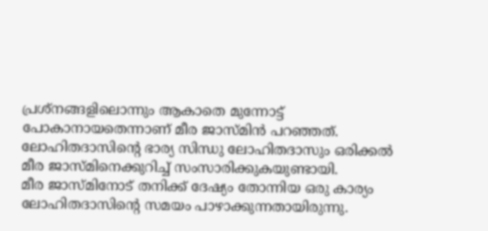പ്രശ്നങ്ങളിലൊന്നും ആകാതെ മുന്നോട്ട് പോകാനായതെന്നാണ് മീര ജാസ്മിൻ പറഞ്ഞത്. ലോഹിതദാസിന്റെ ഭാര്യ സിന്ധു ലോഹിതദാസും ഒരിക്കൽ മീര ജാസ്മിനെക്കുറിച്ച് സംസാരിക്കുകയുണ്ടായി.
മീര ജാസ്മിനോട് തനിക്ക് ദേഷ്യം തോന്നിയ ഒരു കാര്യം ലോഹിതദാസിന്റെ സമയം പാഴാക്കുന്നതായിരുന്നു.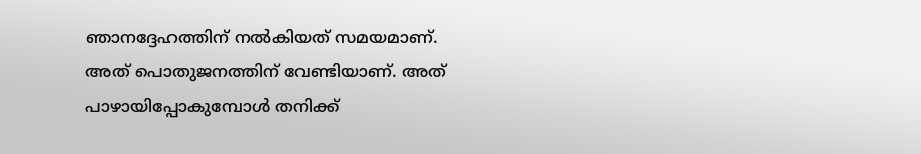ഞാനദ്ദേഹത്തിന് നൽകിയത് സമയമാണ്. അത് പൊതുജനത്തിന് വേണ്ടിയാണ്. അത് പാഴായിപ്പോകുമ്പോൾ തനിക്ക്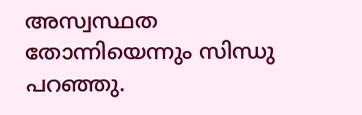അസ്വസ്ഥത തോന്നിയെന്നും സിന്ധു പറഞ്ഞു.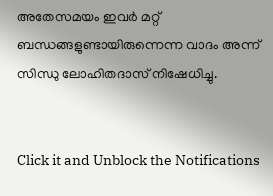അതേസമയം ഇവർ മറ്റ് ബന്ധങ്ങളുണ്ടായിരുന്നെന്ന വാദം അന്ന് സിന്ധു ലോഹിതദാസ് നിഷേധിച്ചു.


Click it and Unblock the Notifications